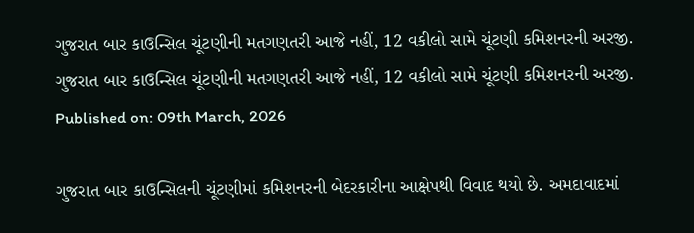ગુજરાત બાર કાઉન્સિલ ચૂંટણીની મતગણતરી આજે નહીં, 12 વકીલો સામે ચૂંટણી કમિશનરની અરજી.
ગુજરાત બાર કાઉન્સિલ ચૂંટણીની મતગણતરી આજે નહીં, 12 વકીલો સામે ચૂંટણી કમિશનરની અરજી.
Published on: 09th March, 2026

ગુજરાત બાર કાઉન્સિલની ચૂંટણીમાં કમિશનરની બેદરકારીના આક્ષેપથી વિવાદ થયો છે. અમદાવાદમાં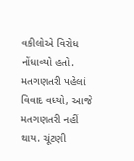વકીલોએ વિરોધ નોંધાવ્યો હતો. મતગણતરી પહેલાં વિવાદ વધ્યો, આજે મતગણતરી નહીં થાય. ચૂંટણી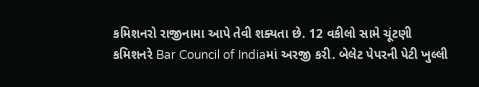કમિશનરો રાજીનામા આપે તેવી શક્યતા છે. 12 વકીલો સામે ચૂંટણી કમિશનરે Bar Council of Indiaમાં અરજી કરી. બેલેટ પેપરની પેટી ખુલ્લી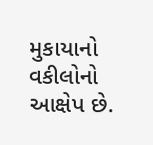મુકાયાનો વકીલોનો આક્ષેપ છે.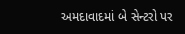અમદાવાદમાં બે સેન્ટરો પર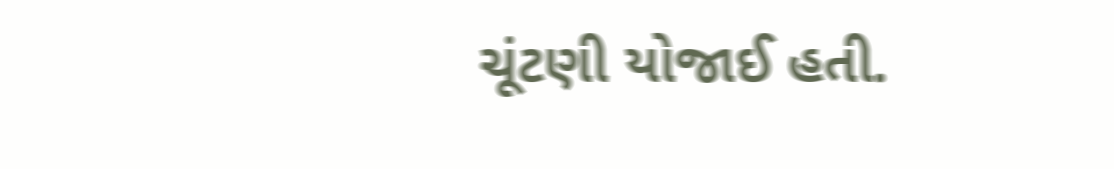ચૂંટણી યોજાઈ હતી.